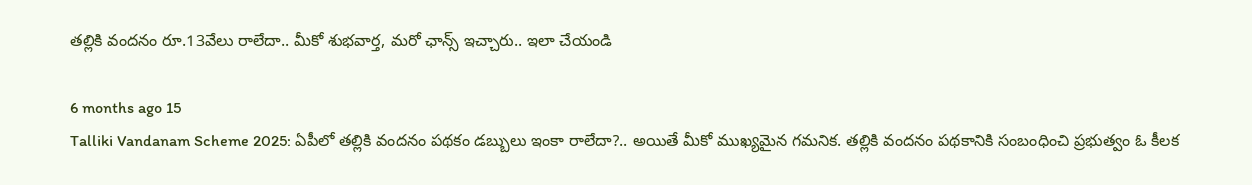తల్లికి వందనం రూ.13వేలు రాలేదా.. మీకో శుభవార్త, మరో ఛాన్స్ ఇచ్చారు.. ఇలా చేయండి

6 months ago 15
Talliki Vandanam Scheme 2025: ఏపీలో తల్లికి వందనం పథకం డబ్బులు ఇంకా రాలేదా?.. అయితే మీకో ముఖ్యమైన గమనిక. తల్లికి వందనం పథకానికి సంబంధించి ప్రభుత్వం ఓ కీలక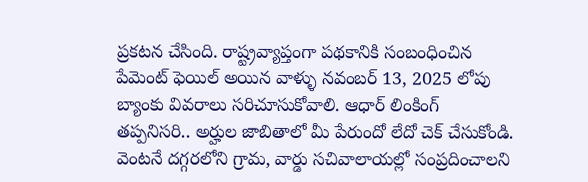ప్రకటన చేసింది. రాష్ట్రవ్యాప్తంగా పథకానికి సంబంధించిన పేమెంట్ ఫెయిల్ అయిన వాళ్ళు నవంబర్ 13, 2025 లోపు బ్యాంకు వివరాలు సరిచూసుకోవాలి. ఆధార్ లింకింగ్ తప్పనిసరి.. అర్హుల జాబితాలో మీ పేరుందో లేదో చెక్ చేసుకోండి. వెంటనే దగ్గరలోని గ్రామ, వార్డు సచివాలాయల్లో సంప్రదించాలని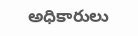అధికారులు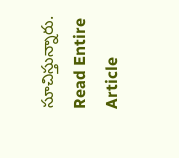సూచిస్తున్నారు.
Read Entire Article